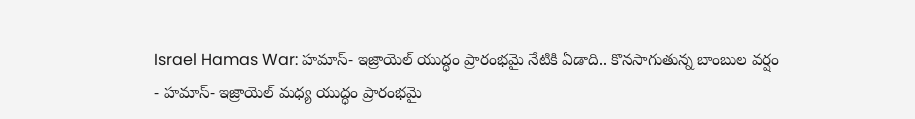Israel Hamas War: హమాస్- ఇజ్రాయెల్ యుద్ధం ప్రారంభమై నేటికి ఏడాది.. కొనసాగుతున్న బాంబుల వర్షం
- హమాస్- ఇజ్రాయెల్ మధ్య యుద్ధం ప్రారంభమై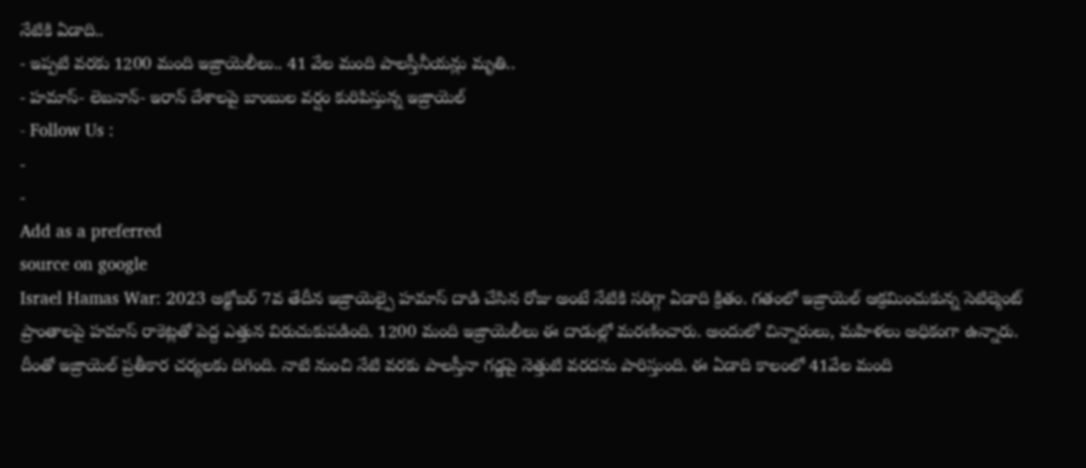నేటికి ఏడాది..
- ఇప్పటి వరకు 1200 మంది ఇజ్రాయెలీలు.. 41 వేల మంది పాలస్తీనీయన్లు మృతి..
- హమాస్- లెబనాన్- ఇరాన్ దేశాలపై బాంబుల వర్షం కురిపిస్తున్న ఇజ్రాయెల్
- Follow Us :
-
-
Add as a preferred
source on google
Israel Hamas War: 2023 అక్టోబర్ 7వ తేదీన ఇజ్రాయెల్పై హమాస్ దాడి చేసిన రోజు అంటే నేటికి సరిగ్గా ఏడాది క్రితం. గతంలో ఇజ్రాయెల్ ఆక్రమించుకున్న సెటిల్మెంట్ ప్రాంతాలపై హమాస్ రాకెట్లతో పెద్ద ఎత్తున విరుచుకుపడింది. 1200 మంది ఇజ్రాయెలీలు ఈ దాడుల్లో మరణించారు. అందులో చిన్నారులు, మహిళలు అధికంగా ఉన్నారు. దీంతో ఇజ్రాయెల్ ప్రతీకార చర్యలకు దిగింది. నాటి నుంచి నేటి వరకు పాలస్తీనా గడ్డపై నెత్తుటి వరదను పారిస్తుంది. ఈ ఏడాది కాలంలో 41వేల మంది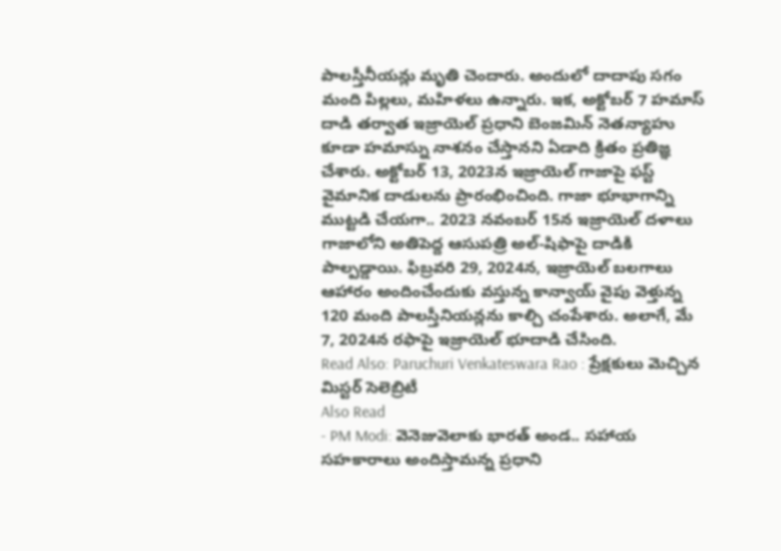పాలస్తీనీయన్లు మృతి చెందారు. అందులో దాదాపు సగం మంది పిల్లలు, మహిళలు ఉన్నారు. ఇక, అక్టోబర్ 7 హమాస్ దాడి తర్వాత ఇజ్రాయెల్ ప్రధాని బెంజమిన్ నెతన్యాహు కూడా హమాస్ను నాశనం చేస్తానని ఏడాది క్రితం ప్రతిజ్ఞ చేశారు. అక్టోబర్ 13, 2023న ఇజ్రాయెల్ గాజాపై ఫస్ట్ వైమానిక దాడులను ప్రారంభించింది. గాజా భూభాగాన్ని ముట్టడి చేయగా.. 2023 నవంబర్ 15న ఇజ్రాయెల్ దళాలు గాజాలోని అతిపెద్ద ఆసుపత్రి అల్-షిఫాపై దాడికి పాల్పడ్డాయి. ఫిబ్రవరి 29, 2024న, ఇజ్రాయెల్ బలగాలు ఆహారం అందించేందుకు వస్తున్న కాన్వాయ్ వైపు వెళ్తున్న 120 మంది పాలస్తీనియన్లను కాల్చి చంపేశారు. అలాగే, మే 7, 2024న రఫాపై ఇజ్రాయెల్ భూదాడి చేసింది.
Read Also: Paruchuri Venkateswara Rao : ప్రేక్షకులు మెచ్చిన మిస్టర్ సెలెబ్రిటీ
Also Read
- PM Modi: వెనెజువెలాకు భారత్ అండ.. సహాయ సహకారాలు అందిస్తామన్న ప్రధాని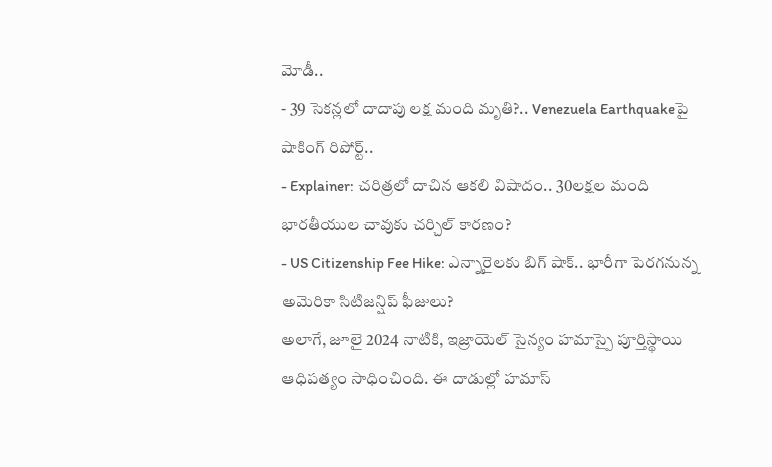మోడీ..
- 39 సెకన్లలో దాదాపు లక్ష మంది మృతి?.. Venezuela Earthquakeపై షాకింగ్ రిపోర్ట్..
- Explainer: చరిత్రలో దాచిన ఆకలి విషాదం.. 30లక్షల మంది భారతీయుల చావుకు చర్చిల్ కారణం?
- US Citizenship Fee Hike: ఎన్నారైలకు బిగ్ షాక్.. భారీగా పెరగనున్న అమెరికా సిటిజన్షిప్ ఫీజులు?
అలాగే, జూలై 2024 నాటికి, ఇజ్రాయెల్ సైన్యం హమాస్పై పూర్తిస్థాయి ఆధిపత్యం సాధించింది. ఈ దాడుల్లో హమాస్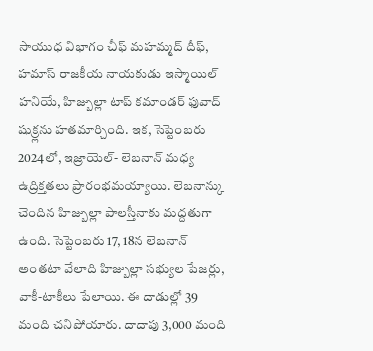సాయుధ విభాగం చీఫ్ మహమ్మద్ దీఫ్, హమాస్ రాజకీయ నాయకుడు ఇస్మాయిల్ హనియే, హిజ్బుల్లా టాప్ కమాండర్ ఫువాద్ షుక్ర్లను హతమార్చింది. ఇక, సెప్టెంబరు 2024లో, ఇజ్రాయెల్- లెబనాన్ మధ్య ఉద్రిక్తతలు ప్రారంభమయ్యాయి. లెబనాన్కు చెందిన హిజ్బుల్లా పాలస్తీనాకు మద్దతుగా ఉంది. సెప్టెంబరు 17, 18న లెబనాన్ అంతటా వేలాది హిజ్బుల్లా సభ్యుల పేజర్లు, వాకీ-టాకీలు పేలాయి. ఈ దాడుల్లో 39 మంది చనిపోయారు. దాదాపు 3,000 మంది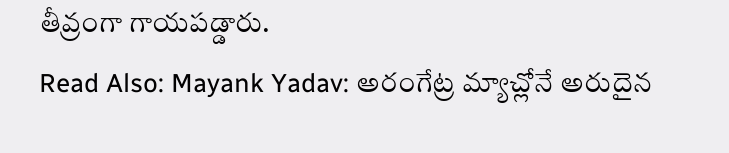తీవ్రంగా గాయపడ్డారు.
Read Also: Mayank Yadav: అరంగేట్ర మ్యాచ్లోనే అరుదైన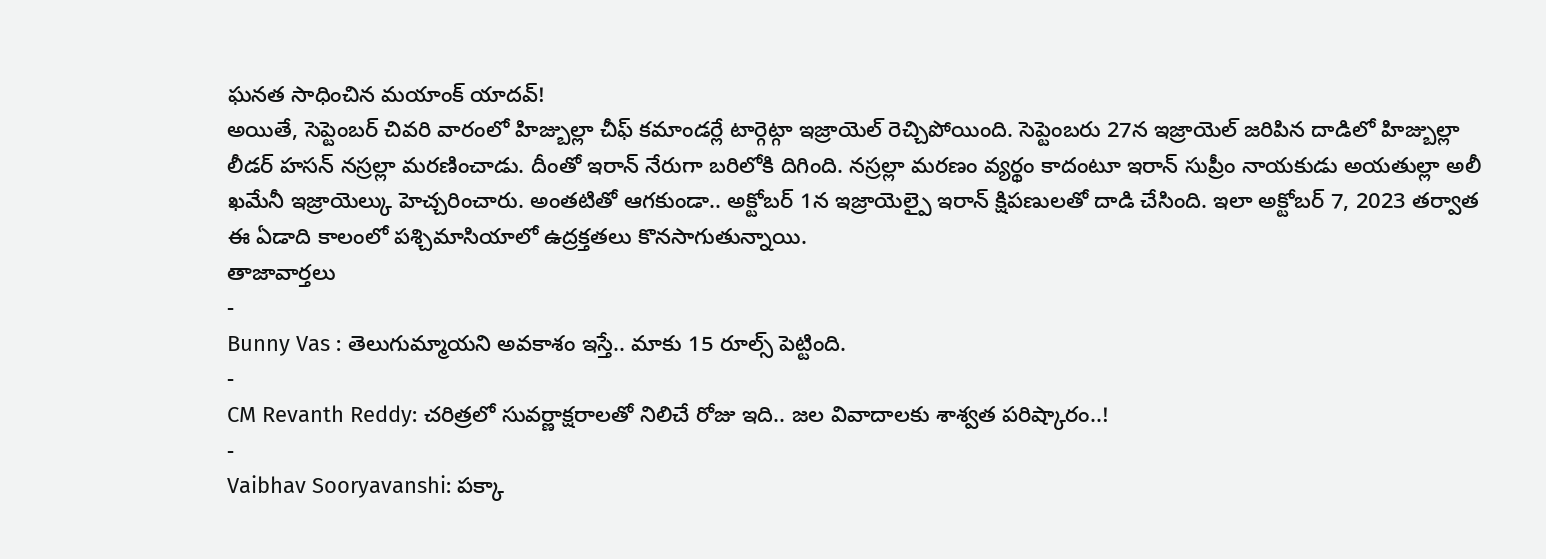ఘనత సాధించిన మయాంక్ యాదవ్!
అయితే, సెప్టెంబర్ చివరి వారంలో హిజ్బుల్లా చీఫ్ కమాండర్లే టార్గెట్గా ఇజ్రాయెల్ రెచ్చిపోయింది. సెప్టెంబరు 27న ఇజ్రాయెల్ జరిపిన దాడిలో హిజ్బుల్లా లీడర్ హసన్ నస్రల్లా మరణించాడు. దీంతో ఇరాన్ నేరుగా బరిలోకి దిగింది. నస్రల్లా మరణం వ్యర్థం కాదంటూ ఇరాన్ సుప్రీం నాయకుడు అయతుల్లా అలీ ఖమేనీ ఇజ్రాయెల్కు హెచ్చరించారు. అంతటితో ఆగకుండా.. అక్టోబర్ 1న ఇజ్రాయెల్పై ఇరాన్ క్షిపణులతో దాడి చేసింది. ఇలా అక్టోబర్ 7, 2023 తర్వాత ఈ ఏడాది కాలంలో పశ్చిమాసియాలో ఉద్రక్తతలు కొనసాగుతున్నాయి.
తాజావార్తలు
-
Bunny Vas : తెలుగుమ్మాయని అవకాశం ఇస్తే.. మాకు 15 రూల్స్ పెట్టింది.
-
CM Revanth Reddy: చరిత్రలో సువర్ణాక్షరాలతో నిలిచే రోజు ఇది.. జల వివాదాలకు శాశ్వత పరిష్కారం..!
-
Vaibhav Sooryavanshi: పక్కా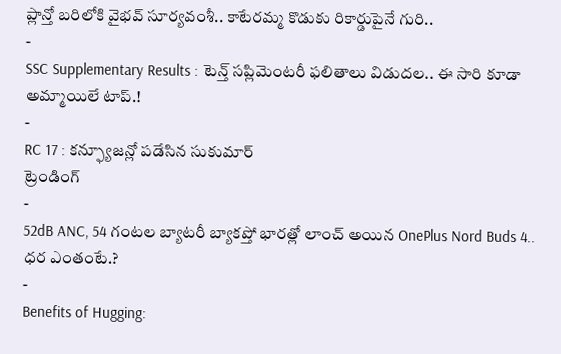ప్లాన్తో బరిలోకి వైభవ్ సూర్యవంశీ.. కాటేరమ్మ కొడుకు రికార్డుపైనే గురి..
-
SSC Supplementary Results : టెన్త్ సప్లిమెంటరీ ఫలితాలు విడుదల.. ఈ సారి కూడా అమ్మాయిలే టాప్.!
-
RC 17 : కన్ఫ్యూజన్లో పడేసిన సుకుమార్
ట్రెండింగ్
-
52dB ANC, 54 గంటల బ్యాటరీ బ్యాకప్తో భారత్లో లాంచ్ అయిన OnePlus Nord Buds 4.. ధర ఎంతంటే.?
-
Benefits of Hugging: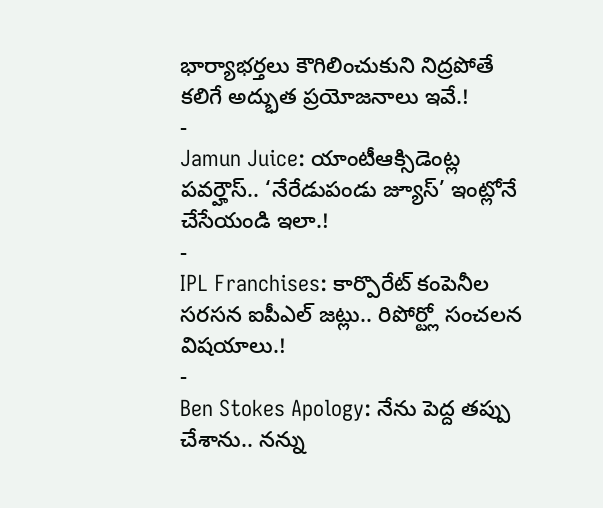భార్యాభర్తలు కౌగిలించుకుని నిద్రపోతే కలిగే అద్భుత ప్రయోజనాలు ఇవే.!
-
Jamun Juice: యాంటీఆక్సిడెంట్ల పవర్హౌస్.. ‘నేరేడుపండు జ్యూస్’ ఇంట్లోనే చేసేయండి ఇలా.!
-
IPL Franchises: కార్పొరేట్ కంపెనీల సరసన ఐపీఎల్ జట్లు.. రిపోర్ట్లో సంచలన విషయాలు.!
-
Ben Stokes Apology: నేను పెద్ద తప్పు చేశాను.. నన్ను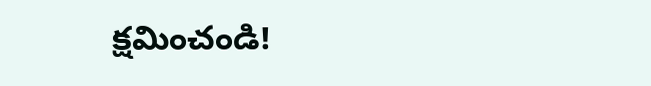క్షమించండి!